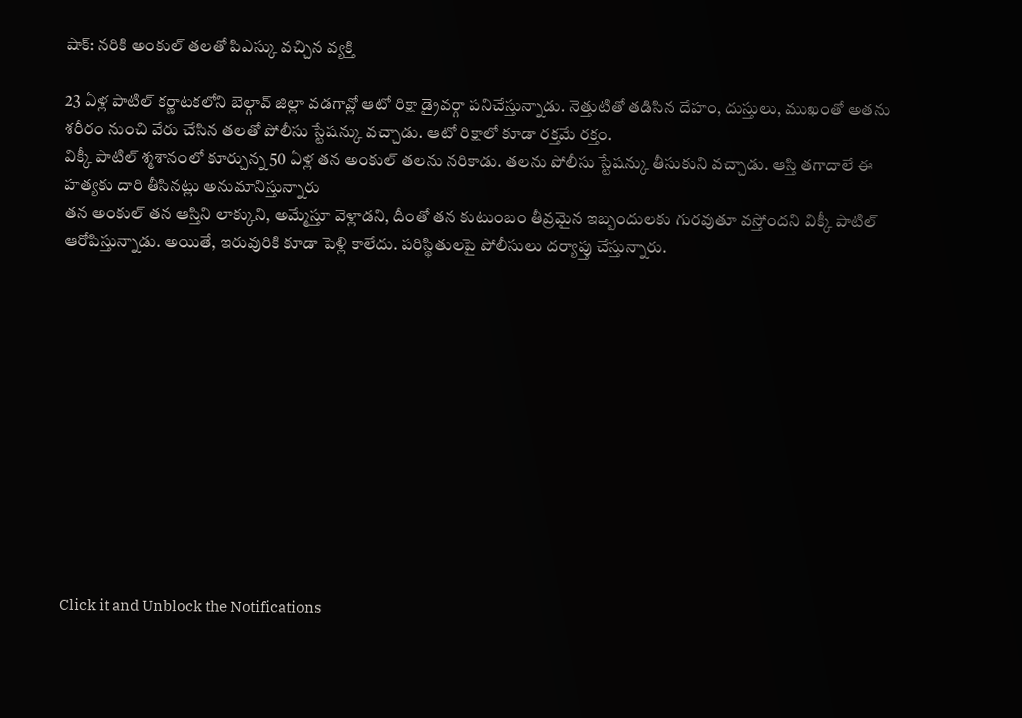షాక్: నరికి అంకుల్ తలతో పిఎస్కు వచ్చిన వ్యక్తి

23 ఏళ్ల పాటిల్ కర్ణాటకలోని బెల్గావ్ జిల్లా వడగావ్లో ఆటో రిక్షా డ్రైవర్గా పనిచేస్తున్నాడు. నెత్తుటితో తడిసిన దేహం, దుస్తులు, ముఖంతో అతను శరీరం నుంచి వేరు చేసిన తలతో పోలీసు స్టేషన్కు వచ్చాడు. ఆటో రిక్షాలో కూడా రక్తమే రక్తం.
విక్కీ పాటిల్ శ్మశానంలో కూర్చున్న 50 ఏళ్ల తన అంకుల్ తలను నరికాడు. తలను పోలీసు స్టేషన్కు తీసుకుని వచ్చాడు. ఆస్తి తగాదాలే ఈ హత్యకు దారి తీసినట్లు అనుమానిస్తున్నారు
తన అంకుల్ తన ఆస్తిని లాక్కుని, అమ్మేస్తూ వెళ్లాడని, దీంతో తన కుటుంబం తీవ్రమైన ఇబ్బందులకు గురవుతూ వస్తోందని విక్కీ పాటిల్ ఆరోపిస్తున్నాడు. అయితే, ఇరువురికి కూడా పెళ్లి కాలేదు. పరిస్థితులపై పోలీసులు దర్యాప్తు చేస్తున్నారు.












Click it and Unblock the Notifications